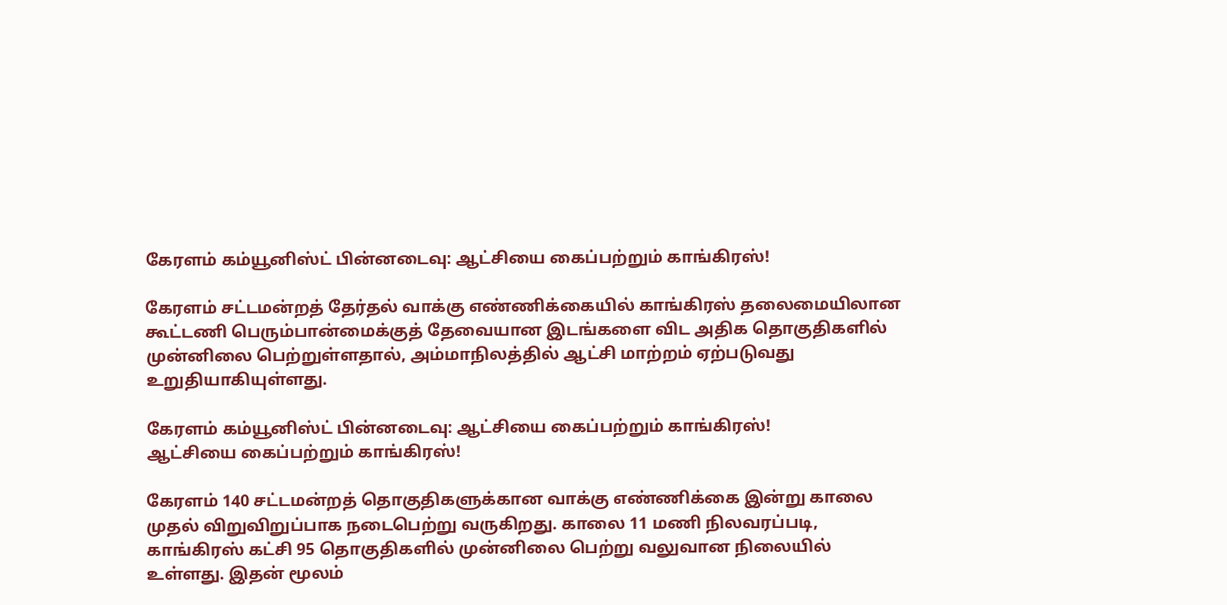கேரளம் கம்யூனிஸ்ட் பின்னடைவு: ஆட்சியை கைப்பற்றும் காங்கிரஸ்!

கேரளம் சட்டமன்றத் தேர்தல் வாக்கு எண்ணிக்கையில் காங்கிரஸ் தலைமையிலான கூட்டணி பெரும்பான்மைக்குத் தேவையான இடங்களை விட அதிக தொகுதிகளில் முன்னிலை பெற்றுள்ளதால், அம்மாநிலத்தில் ஆட்சி மாற்றம் ஏற்படுவது உறுதியாகியுள்ளது.

கேரளம் கம்யூனிஸ்ட் பின்னடைவு: ஆட்சியை கைப்பற்றும் காங்கிரஸ்!
ஆட்சியை கைப்பற்றும் காங்கிரஸ்!

கேரளம் 140 சட்டமன்றத் தொகுதிகளுக்கான வாக்கு எண்ணிக்கை இன்று காலை முதல் விறுவிறுப்பாக நடைபெற்று வருகிறது. காலை 11 மணி நிலவரப்படி, காங்கிரஸ் கட்சி 95 தொகுதிகளில் முன்னிலை பெற்று வலுவான நிலையில் உள்ளது. இதன் மூலம்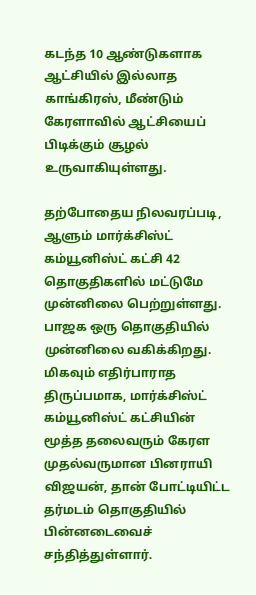கடந்த 10 ஆண்டுகளாக ஆட்சியில் இல்லாத காங்கிரஸ், மீண்டும் கேரளாவில் ஆட்சியைப் பிடிக்கும் சூழல் உருவாகியுள்ளது.

தற்போதைய நிலவரப்படி, ஆளும் மார்க்சிஸ்ட் கம்யூனிஸ்ட் கட்சி 42 தொகுதிகளில் மட்டுமே முன்னிலை பெற்றுள்ளது. பாஜக ஒரு தொகுதியில் முன்னிலை வகிக்கிறது. மிகவும் எதிர்பாராத திருப்பமாக, மார்க்சிஸ்ட் கம்யூனிஸ்ட் கட்சியின் மூத்த தலைவரும் கேரள முதல்வருமான பினராயி விஜயன், தான் போட்டியிட்ட தர்மடம் தொகுதியில் பின்னடைவைச் சந்தித்துள்ளார்.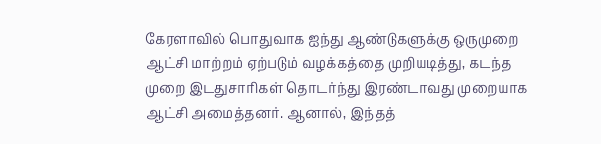கேரளாவில் பொதுவாக ஐந்து ஆண்டுகளுக்கு ஒருமுறை ஆட்சி மாற்றம் ஏற்படும் வழக்கத்தை முறியடித்து, கடந்த முறை இடதுசாரிகள் தொடர்ந்து இரண்டாவது முறையாக ஆட்சி அமைத்தனர். ஆனால், இந்தத்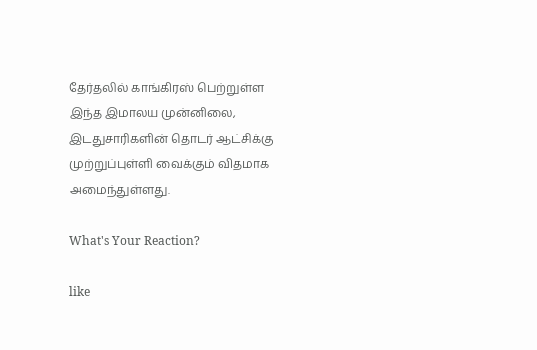தேர்தலில் காங்கிரஸ் பெற்றுள்ள இந்த இமாலய முன்னிலை, இடதுசாரிகளின் தொடர் ஆட்சிக்கு முற்றுப்புள்ளி வைக்கும் விதமாக அமைந்துள்ளது.

What's Your Reaction?

like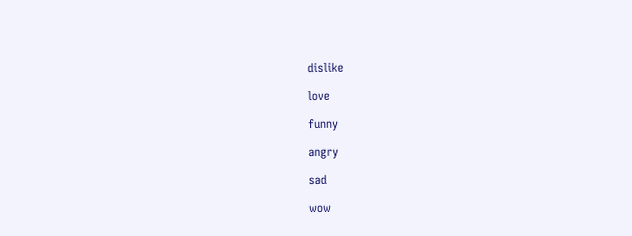dislike

love

funny

angry

sad

wow